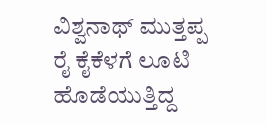ವಿಶ್ವನಾಥ್ ಮುತ್ತಪ್ಪ ರೈ ಕೈಕೆಳಗೆ ಲೂಟಿ ಹೊಡೆಯುತ್ತಿದ್ದ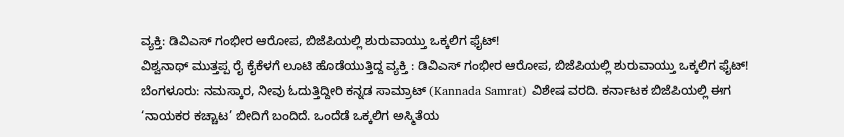ವ್ಯಕ್ತಿ: ಡಿವಿಎಸ್ ಗಂಭೀರ ಆರೋಪ, ಬಿಜೆಪಿಯಲ್ಲಿ ಶುರುವಾಯ್ತು ಒಕ್ಕಲಿಗ ಫೈಟ್!
ವಿಶ್ವನಾಥ್ ಮುತ್ತಪ್ಪ ರೈ ಕೈಕೆಳಗೆ ಲೂಟಿ ಹೊಡೆಯುತ್ತಿದ್ದ ವ್ಯಕ್ತಿ : ಡಿವಿಎಸ್ ಗಂಭೀರ ಆರೋಪ, ಬಿಜೆಪಿಯಲ್ಲಿ ಶುರುವಾಯ್ತು ಒಕ್ಕಲಿಗ ಫೈಟ್! ಬೆಂಗಳೂರು: ನಮಸ್ಕಾರ, ನೀವು ಓದುತ್ತಿದ್ದೀರಿ ಕನ್ನಡ ಸಾಮ್ರಾಟ್ (Kannada Samrat) ವಿಶೇಷ ವರದಿ. ಕರ್ನಾಟಕ ಬಿಜೆಪಿಯಲ್ಲಿ ಈಗ ‘ನಾಯಕರ ಕಚ್ಚಾಟ’ ಬೀದಿಗೆ ಬಂದಿದೆ. ಒಂದೆಡೆ ಒಕ್ಕಲಿಗ ಅಸ್ಮಿತೆಯ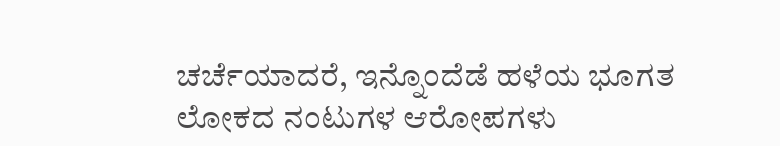ಚರ್ಚೆಯಾದರೆ, ಇನ್ನೊಂದೆಡೆ ಹಳೆಯ ಭೂಗತ ಲೋಕದ ನಂಟುಗಳ ಆರೋಪಗಳು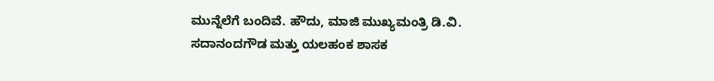ಮುನ್ನೆಲೆಗೆ ಬಂದಿವೆ. ಹೌದು, ಮಾಜಿ ಮುಖ್ಯಮಂತ್ರಿ ಡಿ.ವಿ. ಸದಾನಂದಗೌಡ ಮತ್ತು ಯಲಹಂಕ ಶಾಸಕ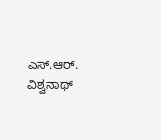ಎಸ್.ಆರ್. ವಿಶ್ವನಾಥ್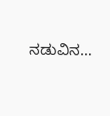ನಡುವಿನ…